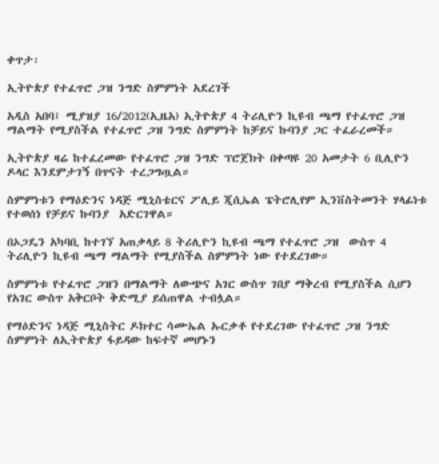ቀጥታ፡

ኢትዮጵያ የተፈጥሮ ጋዝ ንግድ ስምምነት አደረገች

አዲስ አበባ፤ ሚያዝያ 16/2012(ኢዜአ) ኢትዮጵያ 4 ትሪሊዮን ኪዩብ ጫማ የተፈጥሮ ጋዝ ማልማት የሚያስችል የተፈጥሮ ጋዝ ንግድ ስምምነት ከቻይና ኩባንያ ጋር ተፈራረመች።

ኢትዮጵያ ዛሬ ከተፈረመው የተፈጥሮ ጋዝ ንግድ ፕሮጀክት በቀጣዩ 20 አመታት 6 ቢሊዮን ዶላር እንደምታገኝ በጥናት ተረጋግጧል።

ስምምነቱን የማዕድንና ነዳጅ ሚኒስቴርና ፖሊይ ጂሲኤል ፔትሮሊየም ኢንቨስትመንት ሃላፊነቱ የተወሰነ የቻይና ኩባንያ  አድርገዋል።

በኦጋዴን አካባቢ ከተገኘ አጠቃላይ 8 ትሪሊዮን ኪዩብ ጫማ የተፈጥሮ ጋዝ  ውስጥ 4 ትሪሊዮን ኪዩብ ጫማ ማልማት የሚያስችል ስምምነት ነው የተደረገው።

ስምምነቱ የተፈጥሮ ጋዝን በማልማት ለውጭና አገር ውስጥ ገበያ ማቅረብ የሚያስችል ሲሆን የአገር ውስጥ አቅርቦት ቅድሚያ ይሰጠዋል ተብሏል።

የማዕድንና ነዳጅ ሚኒስትር ዶክተር ሳሙኤል ኡርቃቶ የተደረገው የተፈጥሮ ጋዝ ንግድ ስምምነት ለኢትዮጵያ ፋይዳው ከፍተኛ መሆኑን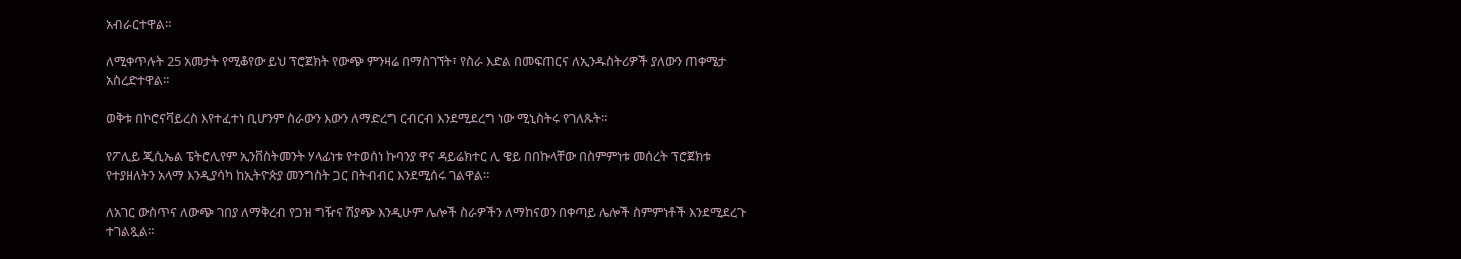አብራርተዋል።

ለሚቀጥሉት 25 አመታት የሚቆየው ይህ ፕሮጀክት የውጭ ምንዛሬ በማስገኘት፣ የስራ እድል በመፍጠርና ለኢንዱስትሪዎች ያለውን ጠቀሜታ አስረድተዋል።

ወቅቱ በኮሮናቫይረስ እየተፈተነ ቢሆንም ስራውን እውን ለማድረግ ርብርብ እንደሚደረግ ነው ሚኒስትሩ የገለጹት።

የፖሊይ ጂሲኤል ፔትሮሊየም ኢንቨስትመንት ሃላፊነቱ የተወሰነ ኩባንያ ዋና ዳይሬክተር ሊ ዌይ በበኩላቸው በስምምነቱ መሰረት ፕሮጀክቱ የተያዘለትን አላማ እንዲያሳካ ከኢትዮጵያ መንግስት ጋር በትብብር እንደሚሰሩ ገልዋል።

ለአገር ውስጥና ለውጭ ገበያ ለማቅረብ የጋዝ ግዥና ሽያጭ እንዲሁም ሌሎች ስራዎችን ለማከናወን በቀጣይ ሌሎች ስምምነቶች እንደሚደረጉ ተገልጿል።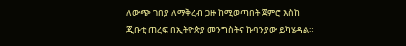ለውጭ ገበያ ለማቅረብ ጋዙ ከሚወጣበት ጀምሮ እስከ ጂቡቲ ጠረፍ በኢትዮጵያ መንግስትና ኩባንያው ይካሄዳል።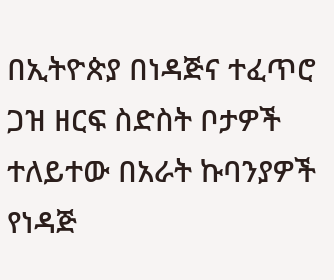በኢትዮጵያ በነዳጅና ተፈጥሮ ጋዝ ዘርፍ ስድስት ቦታዎች ተለይተው በአራት ኩባንያዎች የነዳጅ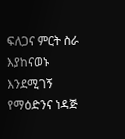ፍለጋና ምርት ስራ እያከናወኑ እንደሚገኝ የማዕድንና ነዳጅ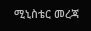ሚኒስቴር መረጃ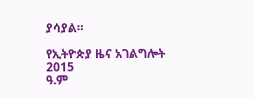ያሳያል።

የኢትዮጵያ ዜና አገልግሎት
2015
ዓ.ም